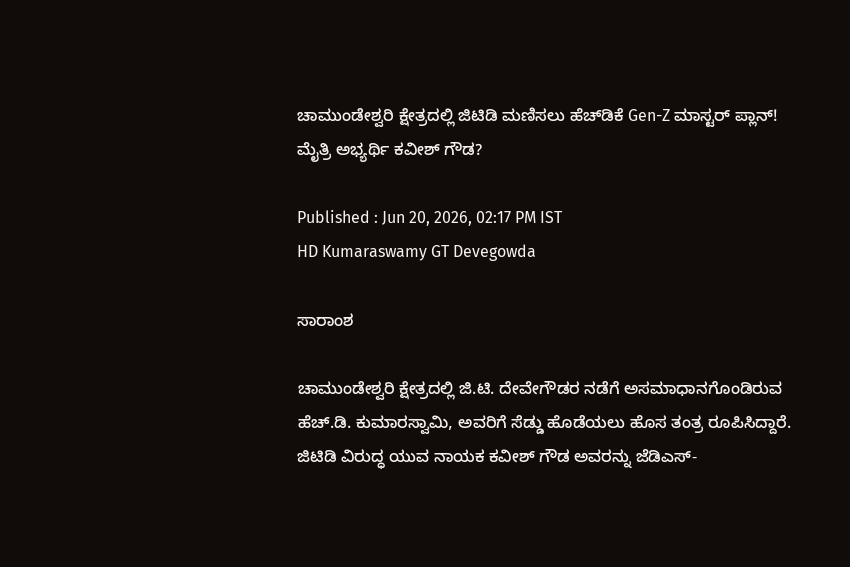ಚಾಮುಂಡೇಶ್ವರಿ ಕ್ಷೇತ್ರದಲ್ಲಿ ಜಿಟಿಡಿ ಮಣಿಸಲು ಹೆಚ್‌ಡಿಕೆ Gen-Z ಮಾಸ್ಟರ್ ಪ್ಲಾನ್! ಮೈತ್ರಿ ಅಭ್ಯರ್ಥಿ ಕವೀಶ್ ಗೌಡ?

Published : Jun 20, 2026, 02:17 PM IST
HD Kumaraswamy GT Devegowda

ಸಾರಾಂಶ

ಚಾಮುಂಡೇಶ್ವರಿ ಕ್ಷೇತ್ರದಲ್ಲಿ ಜಿ.ಟಿ. ದೇವೇಗೌಡರ ನಡೆಗೆ ಅಸಮಾಧಾನಗೊಂಡಿರುವ ಹೆಚ್.ಡಿ. ಕುಮಾರಸ್ವಾಮಿ, ಅವರಿಗೆ ಸೆಡ್ಡು ಹೊಡೆಯಲು ಹೊಸ ತಂತ್ರ ರೂಪಿಸಿದ್ದಾರೆ. ಜಿಟಿಡಿ ವಿರುದ್ಧ ಯುವ ನಾಯಕ ಕವೀಶ್ ಗೌಡ ಅವರನ್ನು ಜೆಡಿಎಸ್-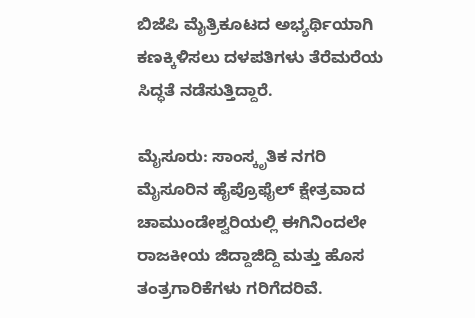ಬಿಜೆಪಿ ಮೈತ್ರಿಕೂಟದ ಅಭ್ಯರ್ಥಿಯಾಗಿ ಕಣಕ್ಕಿಳಿಸಲು ದಳಪತಿಗಳು ತೆರೆಮರೆಯ ಸಿದ್ಧತೆ ನಡೆಸುತ್ತಿದ್ದಾರೆ.

ಮೈಸೂರು: ಸಾಂಸ್ಕೃತಿಕ ನಗರಿ ಮೈಸೂರಿನ ಹೈಪ್ರೊಫೈಲ್ ಕ್ಷೇತ್ರವಾದ ಚಾಮುಂಡೇಶ್ವರಿಯಲ್ಲಿ ಈಗಿನಿಂದಲೇ ರಾಜಕೀಯ ಜಿದ್ದಾಜಿದ್ದಿ ಮತ್ತು ಹೊಸ ತಂತ್ರಗಾರಿಕೆಗಳು ಗರಿಗೆದರಿವೆ.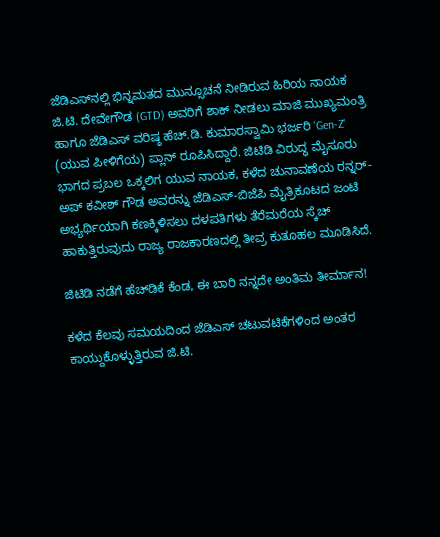ಜೆಡಿಎಸ್‌ನಲ್ಲಿ ಭಿನ್ನಮತದ ಮುನ್ಸೂಚನೆ ನೀಡಿರುವ ಹಿರಿಯ ನಾಯಕ ಜಿ.ಟಿ. ದೇವೇಗೌಡ (GTD) ಅವರಿಗೆ ಶಾಕ್ ನೀಡಲು ಮಾಜಿ ಮುಖ್ಯಮಂತ್ರಿ ಹಾಗೂ ಜೆಡಿಎಸ್ ವರಿಷ್ಠ ಹೆಚ್.ಡಿ. ಕುಮಾರಸ್ವಾಮಿ ಭರ್ಜರಿ 'Gen-Z' (ಯುವ ಪೀಳಿಗೆಯ) ಪ್ಲಾನ್ ರೂಪಿಸಿದ್ದಾರೆ. ಜಿಟಿಡಿ ವಿರುದ್ಧ ಮೈಸೂರು ಭಾಗದ ಪ್ರಬಲ ಒಕ್ಕಲಿಗ ಯುವ ನಾಯಕ, ಕಳೆದ ಚುನಾವಣೆಯ ರನ್ನರ್-ಅಪ್ ಕವೀಶ್ ಗೌಡ ಅವರನ್ನು ಜೆಡಿಎಸ್-ಬಿಜೆಪಿ ಮೈತ್ರಿಕೂಟದ ಜಂಟಿ ಅಭ್ಯರ್ಥಿಯಾಗಿ ಕಣಕ್ಕಿಳಿಸಲು ದಳಪತಿಗಳು ತೆರೆಮರೆಯ ಸ್ಕೆಚ್ ಹಾಕುತ್ತಿರುವುದು ರಾಜ್ಯ ರಾಜಕಾರಣದಲ್ಲಿ ತೀವ್ರ ಕುತೂಹಲ ಮೂಡಿಸಿದೆ.

ಜಿಟಿಡಿ ನಡೆಗೆ ಹೆಚ್‌ಡಿಕೆ ಕೆಂಡ, ಈ ಬಾರಿ ನನ್ನದೇ ಅಂತಿಮ ತೀರ್ಮಾನ!

ಕಳೆದ ಕೆಲವು ಸಮಯದಿಂದ ಜೆಡಿಎಸ್ ಚಟುವಟಿಕೆಗಳಿಂದ ಅಂತರ ಕಾಯ್ದುಕೊಳ್ಳುತ್ತಿರುವ ಜಿ.ಟಿ.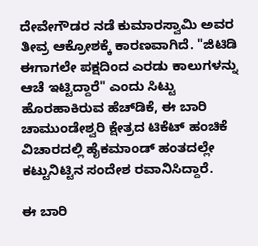ದೇವೇಗೌಡರ ನಡೆ ಕುಮಾರಸ್ವಾಮಿ ಅವರ ತೀವ್ರ ಆಕ್ರೋಶಕ್ಕೆ ಕಾರಣವಾಗಿದೆ. "ಜಿಟಿಡಿ ಈಗಾಗಲೇ ಪಕ್ಷದಿಂದ ಎರಡು ಕಾಲುಗಳನ್ನು ಆಚೆ ಇಟ್ಟಿದ್ದಾರೆ" ಎಂದು ಸಿಟ್ಟು ಹೊರಹಾಕಿರುವ ಹೆಚ್‌ಡಿಕೆ, ಈ ಬಾರಿ ಚಾಮುಂಡೇಶ್ವರಿ ಕ್ಷೇತ್ರದ ಟಿಕೆಟ್ ಹಂಚಿಕೆ ವಿಚಾರದಲ್ಲಿ ಹೈಕಮಾಂಡ್ ಹಂತದಲ್ಲೇ ಕಟ್ಟುನಿಟ್ಟಿನ ಸಂದೇಶ ರವಾನಿಸಿದ್ದಾರೆ.

ಈ ಬಾರಿ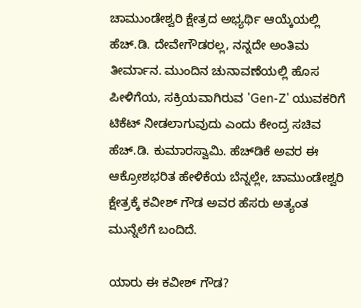ಚಾಮುಂಡೇಶ್ವರಿ ಕ್ಷೇತ್ರದ ಅಭ್ಯರ್ಥಿ ಆಯ್ಕೆಯಲ್ಲಿ ಹೆಚ್.ಡಿ. ದೇವೇಗೌಡರಲ್ಲ, ನನ್ನದೇ ಅಂತಿಮ ತೀರ್ಮಾನ. ಮುಂದಿನ ಚುನಾವಣೆಯಲ್ಲಿ ಹೊಸ ಪೀಳಿಗೆಯ, ಸಕ್ರಿಯವಾಗಿರುವ 'Gen-Z' ಯುವಕರಿಗೆ ಟಿಕೆಟ್ ನೀಡಲಾಗುವುದು ಎಂದು ಕೇಂದ್ರ ಸಚಿವ ಹೆಚ್.ಡಿ. ಕುಮಾರಸ್ವಾಮಿ. ಹೆಚ್‌ಡಿಕೆ ಅವರ ಈ ಆಕ್ರೋಶಭರಿತ ಹೇಳಿಕೆಯ ಬೆನ್ನಲ್ಲೇ, ಚಾಮುಂಡೇಶ್ವರಿ ಕ್ಷೇತ್ರಕ್ಕೆ ಕವೀಶ್ ಗೌಡ ಅವರ ಹೆಸರು ಅತ್ಯಂತ ಮುನ್ನೆಲೆಗೆ ಬಂದಿದೆ.

ಯಾರು ಈ ಕವೀಶ್ ಗೌಡ?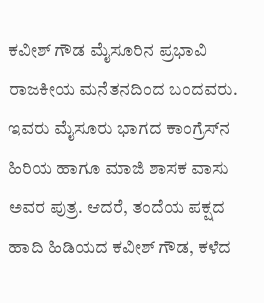ಕವೀಶ್ ಗೌಡ ಮೈಸೂರಿನ ಪ್ರಭಾವಿ ರಾಜಕೀಯ ಮನೆತನದಿಂದ ಬಂದವರು. ಇವರು ಮೈಸೂರು ಭಾಗದ ಕಾಂಗ್ರೆಸ್‌ನ ಹಿರಿಯ ಹಾಗೂ ಮಾಜಿ ಶಾಸಕ ವಾಸು ಅವರ ಪುತ್ರ. ಆದರೆ, ತಂದೆಯ ಪಕ್ಷದ ಹಾದಿ ಹಿಡಿಯದ ಕವೀಶ್ ಗೌಡ, ಕಳೆದ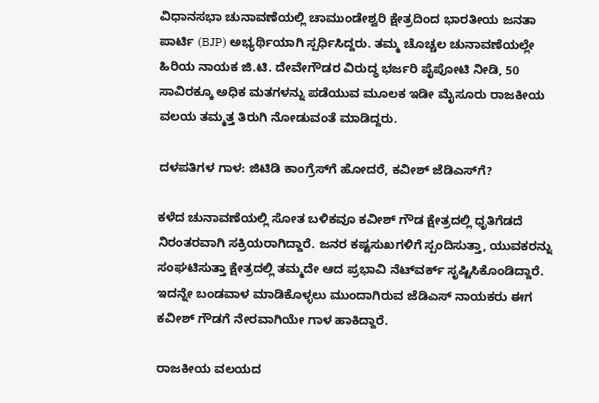ವಿಧಾನಸಭಾ ಚುನಾವಣೆಯಲ್ಲಿ ಚಾಮುಂಡೇಶ್ವರಿ ಕ್ಷೇತ್ರದಿಂದ ಭಾರತೀಯ ಜನತಾ ಪಾರ್ಟಿ (BJP) ಅಭ್ಯರ್ಥಿಯಾಗಿ ಸ್ಪರ್ಧಿಸಿದ್ದರು. ತಮ್ಮ ಚೊಚ್ಚಲ ಚುನಾವಣೆಯಲ್ಲೇ ಹಿರಿಯ ನಾಯಕ ಜಿ.ಟಿ. ದೇವೇಗೌಡರ ವಿರುದ್ಧ ಭರ್ಜರಿ ಪೈಪೋಟಿ ನೀಡಿ, 50 ಸಾವಿರಕ್ಕೂ ಅಧಿಕ ಮತಗಳನ್ನು ಪಡೆಯುವ ಮೂಲಕ ಇಡೀ ಮೈಸೂರು ರಾಜಕೀಯ ವಲಯ ತಮ್ಮತ್ತ ತಿರುಗಿ ನೋಡುವಂತೆ ಮಾಡಿದ್ದರು.

ದಳಪತಿಗಳ ಗಾಳ: ಜಿಟಿಡಿ ಕಾಂಗ್ರೆಸ್‌ಗೆ ಹೋದರೆ, ಕವೀಶ್ ಜೆಡಿಎಸ್‌ಗೆ?

ಕಳೆದ ಚುನಾವಣೆಯಲ್ಲಿ ಸೋತ ಬಳಿಕವೂ ಕವೀಶ್ ಗೌಡ ಕ್ಷೇತ್ರದಲ್ಲಿ ಧೃತಿಗೆಡದೆ ನಿರಂತರವಾಗಿ ಸಕ್ರಿಯರಾಗಿದ್ದಾರೆ. ಜನರ ಕಷ್ಟಸುಖಗಳಿಗೆ ಸ್ಪಂದಿಸುತ್ತಾ, ಯುವಕರನ್ನು ಸಂಘಟಿಸುತ್ತಾ ಕ್ಷೇತ್ರದಲ್ಲಿ ತಮ್ಮದೇ ಆದ ಪ್ರಭಾವಿ ನೆಟ್‌ವರ್ಕ್ ಸೃಷ್ಟಿಸಿಕೊಂಡಿದ್ದಾರೆ. ಇದನ್ನೇ ಬಂಡವಾಳ ಮಾಡಿಕೊಳ್ಳಲು ಮುಂದಾಗಿರುವ ಜೆಡಿಎಸ್ ನಾಯಕರು ಈಗ ಕವೀಶ್ ಗೌಡಗೆ ನೇರವಾಗಿಯೇ ಗಾಳ ಹಾಕಿದ್ದಾರೆ.

ರಾಜಕೀಯ ವಲಯದ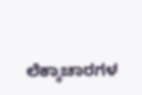ಲೆಕ್ಕಾಚಾರಗಳ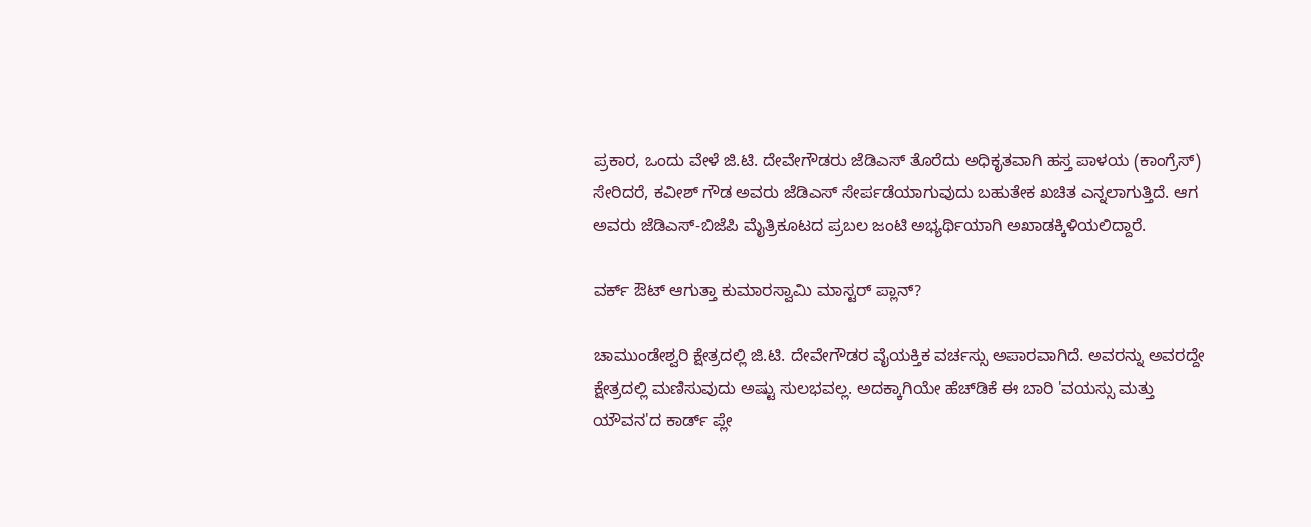ಪ್ರಕಾರ, ಒಂದು ವೇಳೆ ಜಿ.ಟಿ. ದೇವೇಗೌಡರು ಜೆಡಿಎಸ್ ತೊರೆದು ಅಧಿಕೃತವಾಗಿ ಹಸ್ತ ಪಾಳಯ (ಕಾಂಗ್ರೆಸ್) ಸೇರಿದರೆ, ಕವೀಶ್ ಗೌಡ ಅವರು ಜೆಡಿಎಸ್ ಸೇರ್ಪಡೆಯಾಗುವುದು ಬಹುತೇಕ ಖಚಿತ ಎನ್ನಲಾಗುತ್ತಿದೆ. ಆಗ ಅವರು ಜೆಡಿಎಸ್-ಬಿಜೆಪಿ ಮೈತ್ರಿಕೂಟದ ಪ್ರಬಲ ಜಂಟಿ ಅಭ್ಯರ್ಥಿಯಾಗಿ ಅಖಾಡಕ್ಕಿಳಿಯಲಿದ್ದಾರೆ.

ವರ್ಕ್ ಔಟ್ ಆಗುತ್ತಾ ಕುಮಾರಸ್ವಾಮಿ ಮಾಸ್ಟರ್ ಪ್ಲಾನ್?

ಚಾಮುಂಡೇಶ್ವರಿ ಕ್ಷೇತ್ರದಲ್ಲಿ ಜಿ.ಟಿ. ದೇವೇಗೌಡರ ವೈಯಕ್ತಿಕ ವರ್ಚಸ್ಸು ಅಪಾರವಾಗಿದೆ. ಅವರನ್ನು ಅವರದ್ದೇ ಕ್ಷೇತ್ರದಲ್ಲಿ ಮಣಿಸುವುದು ಅಷ್ಟು ಸುಲಭವಲ್ಲ. ಅದಕ್ಕಾಗಿಯೇ ಹೆಚ್‌ಡಿಕೆ ಈ ಬಾರಿ 'ವಯಸ್ಸು ಮತ್ತು ಯೌವನ'ದ ಕಾರ್ಡ್ ಪ್ಲೇ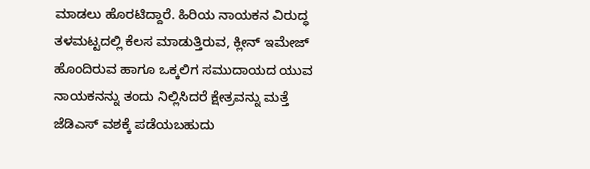ಮಾಡಲು ಹೊರಟಿದ್ದಾರೆ. ಹಿರಿಯ ನಾಯಕನ ವಿರುದ್ಧ ತಳಮಟ್ಟದಲ್ಲಿ ಕೆಲಸ ಮಾಡುತ್ತಿರುವ, ಕ್ಲೀನ್ ಇಮೇಜ್ ಹೊಂದಿರುವ ಹಾಗೂ ಒಕ್ಕಲಿಗ ಸಮುದಾಯದ ಯುವ ನಾಯಕನನ್ನು ತಂದು ನಿಲ್ಲಿಸಿದರೆ ಕ್ಷೇತ್ರವನ್ನು ಮತ್ತೆ ಜೆಡಿಎಸ್ ವಶಕ್ಕೆ ಪಡೆಯಬಹುದು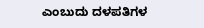ಎಂಬುದು ದಳಪತಿಗಳ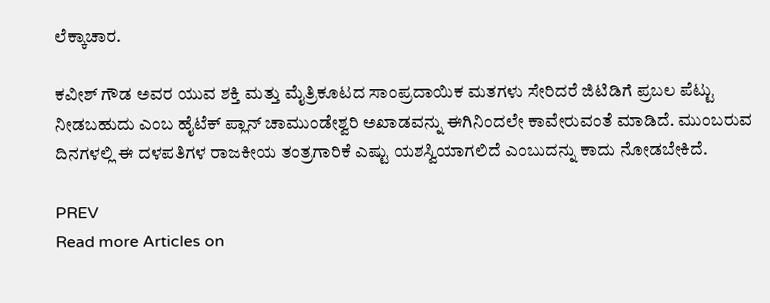ಲೆಕ್ಕಾಚಾರ.

ಕವೀಶ್ ಗೌಡ ಅವರ ಯುವ ಶಕ್ತಿ ಮತ್ತು ಮೈತ್ರಿಕೂಟದ ಸಾಂಪ್ರದಾಯಿಕ ಮತಗಳು ಸೇರಿದರೆ ಜಿಟಿಡಿಗೆ ಪ್ರಬಲ ಪೆಟ್ಟು ನೀಡಬಹುದು ಎಂಬ ಹೈಟೆಕ್ ಪ್ಲಾನ್ ಚಾಮುಂಡೇಶ್ವರಿ ಅಖಾಡವನ್ನು ಈಗಿನಿಂದಲೇ ಕಾವೇರುವಂತೆ ಮಾಡಿದೆ. ಮುಂಬರುವ ದಿನಗಳಲ್ಲಿ ಈ ದಳಪತಿಗಳ ರಾಜಕೀಯ ತಂತ್ರಗಾರಿಕೆ ಎಷ್ಟು ಯಶಸ್ವಿಯಾಗಲಿದೆ ಎಂಬುದನ್ನು ಕಾದು ನೋಡಬೇಕಿದೆ.

PREV
Read more Articles on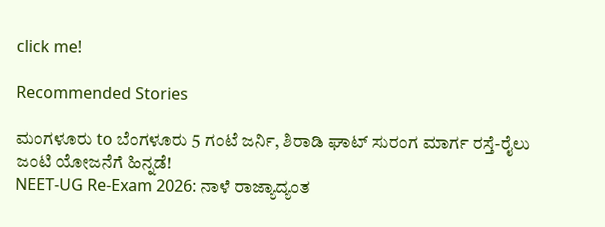click me!

Recommended Stories

ಮಂಗಳೂರು to ಬೆಂಗಳೂರು 5 ಗಂಟೆ ಜರ್ನಿ, ಶಿರಾಡಿ ಘಾಟ್ ಸುರಂಗ ಮಾರ್ಗ ರಸ್ತೆ-ರೈಲು ಜಂಟಿ ಯೋಜನೆಗೆ ಹಿನ್ನಡೆ!
NEET-UG Re-Exam 2026: ನಾಳೆ ರಾಜ್ಯಾದ್ಯಂತ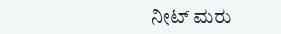ನೀಟ್ ಮರು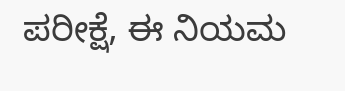ಪರೀಕ್ಷೆ, ಈ ನಿಯಮ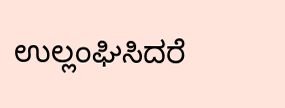ಉಲ್ಲಂಘಿಸಿದರೆ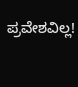ಪ್ರವೇಶವಿಲ್ಲ!